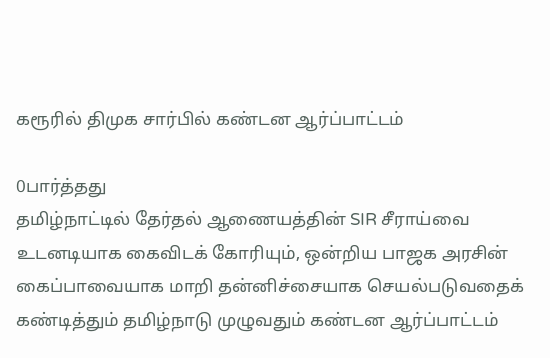கரூரில் திமுக சார்பில் கண்டன ஆர்ப்பாட்டம்

0பார்த்தது
தமிழ்நாட்டில் தேர்தல் ஆணையத்தின் SIR சீராய்வை உடனடியாக கைவிடக் கோரியும், ஒன்றிய பாஜக அரசின் கைப்பாவையாக மாறி தன்னிச்சையாக செயல்படுவதைக் கண்டித்தும் தமிழ்நாடு முழுவதும் கண்டன ஆர்ப்பாட்டம்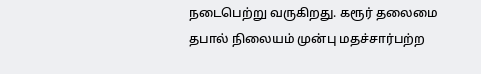நடைபெற்று வருகிறது. கரூர் தலைமை தபால் நிலையம் முன்பு மதச்சார்பற்ற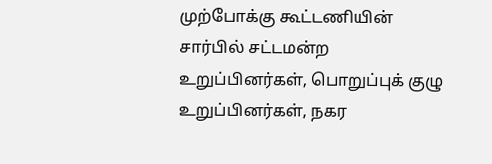முற்போக்கு கூட்டணியின் சார்பில் சட்டமன்ற உறுப்பினர்கள், பொறுப்புக் குழு உறுப்பினர்கள், நகர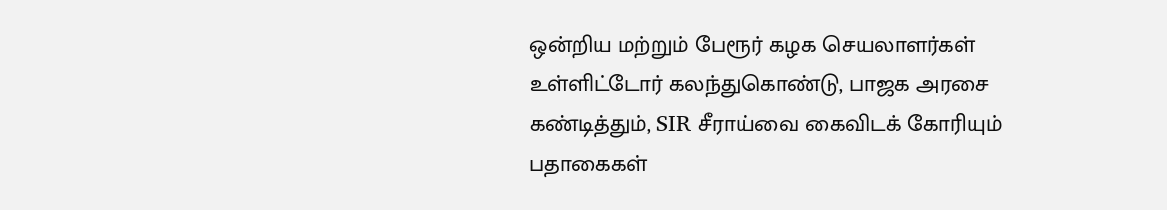ஒன்றிய மற்றும் பேரூர் கழக செயலாளர்கள் உள்ளிட்டோர் கலந்துகொண்டு, பாஜக அரசை கண்டித்தும், SIR சீராய்வை கைவிடக் கோரியும் பதாகைகள்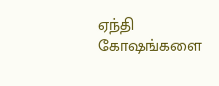ஏந்தி கோஷங்களை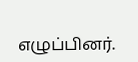எழுப்பினர்.